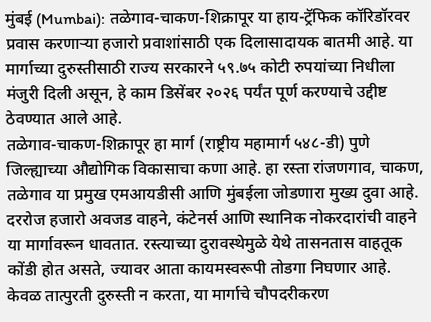मुंबई (Mumbai): तळेगाव-चाकण-शिक्रापूर या हाय-ट्रॅफिक कॉरिडॉरवर प्रवास करणाऱ्या हजारो प्रवाशांसाठी एक दिलासादायक बातमी आहे. या मार्गाच्या दुरुस्तीसाठी राज्य सरकारने ५९.७५ कोटी रुपयांच्या निधीला मंजुरी दिली असून, हे काम डिसेंबर २०२६ पर्यंत पूर्ण करण्याचे उद्दीष्ट ठेवण्यात आले आहे.
तळेगाव-चाकण-शिक्रापूर हा मार्ग (राष्ट्रीय महामार्ग ५४८-डी) पुणे जिल्ह्याच्या औद्योगिक विकासाचा कणा आहे. हा रस्ता रांजणगाव, चाकण, तळेगाव या प्रमुख एमआयडीसी आणि मुंबईला जोडणारा मुख्य दुवा आहे. दररोज हजारो अवजड वाहने, कंटेनर्स आणि स्थानिक नोकरदारांची वाहने या मार्गावरून धावतात. रस्त्याच्या दुरावस्थेमुळे येथे तासनतास वाहतूक कोंडी होत असते, ज्यावर आता कायमस्वरूपी तोडगा निघणार आहे.
केवळ तात्पुरती दुरुस्ती न करता, या मार्गाचे चौपदरीकरण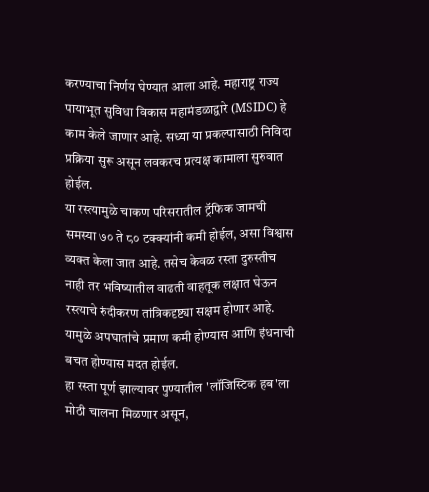करण्याचा निर्णय घेण्यात आला आहे. महाराष्ट्र राज्य पायाभूत सुविधा विकास महामंडळाद्वारे (MSIDC) हे काम केले जाणार आहे. सध्या या प्रकल्पासाठी निविदा प्रक्रिया सुरू असून लवकरच प्रत्यक्ष कामाला सुरुवात होईल.
या रस्त्यामुळे चाकण परिसरातील ट्रॅफिक जामची समस्या ७० ते ८० टक्क्यांनी कमी होईल, असा विश्वास व्यक्त केला जात आहे. तसेच केवळ रस्ता दुरुस्तीच नाही तर भविष्यातील वाढती वाहतूक लक्षात घेऊन रस्त्याचे रुंदीकरण तांत्रिकदृष्ट्या सक्षम होणार आहे. यामुळे अपघातांचे प्रमाण कमी होण्यास आणि इंधनाची बचत होण्यास मदत होईल.
हा रस्ता पूर्ण झाल्यावर पुण्यातील 'लॉजिस्टिक हब'ला मोठी चालना मिळणार असून,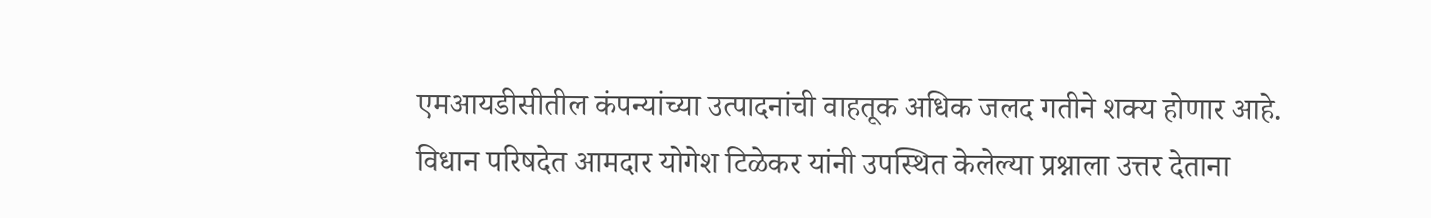एमआयडीसीतील कंपन्यांच्या उत्पादनांची वाहतूक अधिक जलद गतीने शक्य होणार आहे. विधान परिषदेत आमदार योगेश टिळेकर यांनी उपस्थित केलेल्या प्रश्नाला उत्तर देताना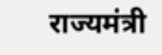राज्यमंत्री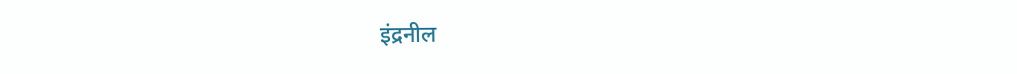इंद्रनील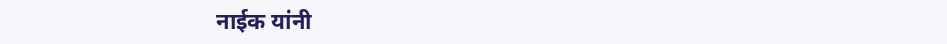नाईक यांनी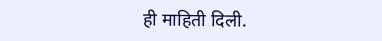ही माहिती दिली.